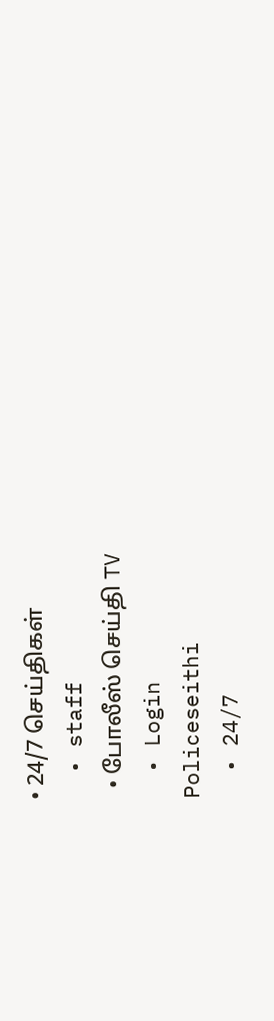• 24/7 செய்திகள்
  • staff
  • போலீஸ் செய்தி TV
  • Login
Policeseithi
  • 24/7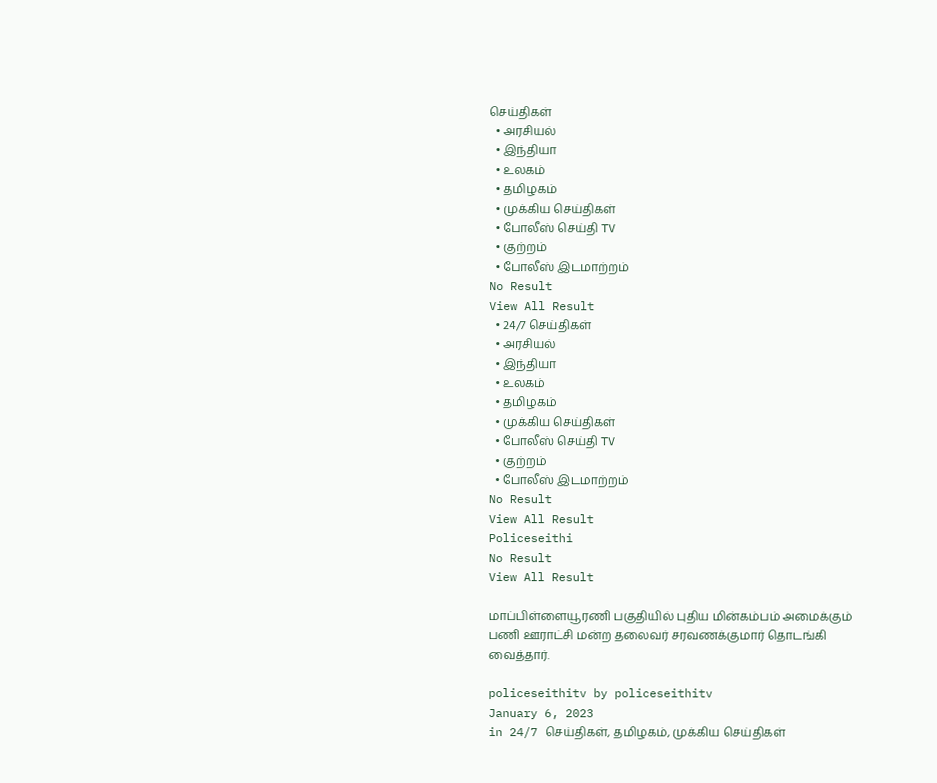செய்திகள்
  • அரசியல்
  • இந்தியா
  • உலகம்
  • தமிழகம்
  • முக்கிய செய்திகள்
  • போலீஸ் செய்தி TV
  • குற்றம்
  • போலீஸ் இடமாற்றம்
No Result
View All Result
  • 24/7 செய்திகள்
  • அரசியல்
  • இந்தியா
  • உலகம்
  • தமிழகம்
  • முக்கிய செய்திகள்
  • போலீஸ் செய்தி TV
  • குற்றம்
  • போலீஸ் இடமாற்றம்
No Result
View All Result
Policeseithi
No Result
View All Result

மாப்பிள்ளையூரணி பகுதியில் புதிய மின்கம்பம் அமைக்கும் பணி ஊராட்சி மன்ற தலைவர் சரவணக்குமார் தொடங்கி வைத்தார்.

policeseithitv by policeseithitv
January 6, 2023
in 24/7 செய்திகள், தமிழகம், முக்கிய செய்திகள்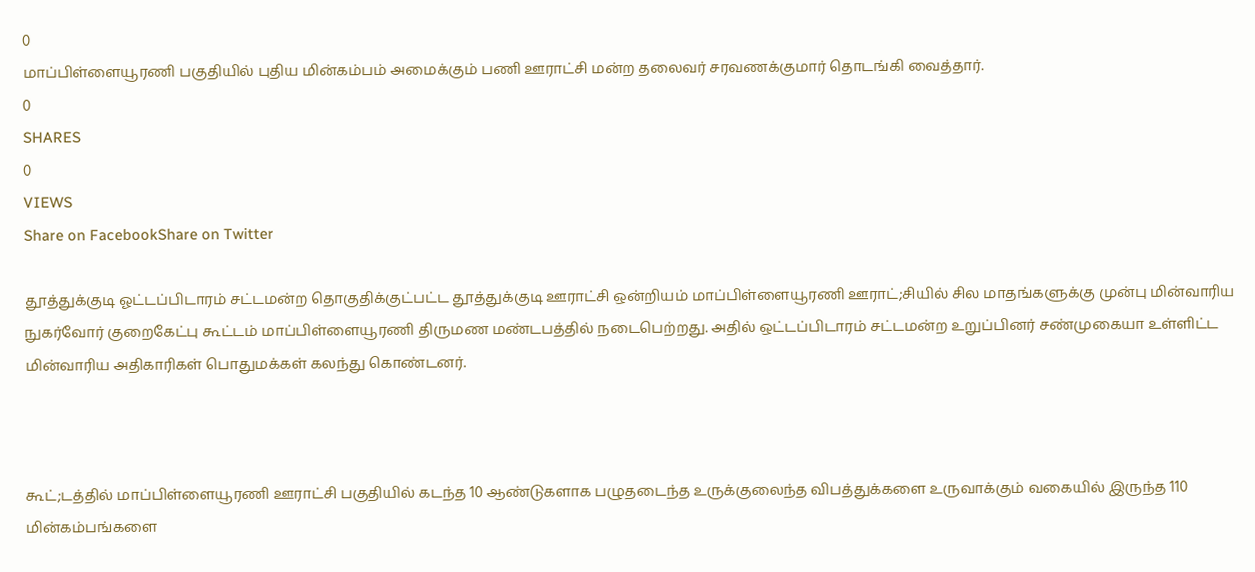0
மாப்பிள்ளையூரணி பகுதியில் புதிய மின்கம்பம் அமைக்கும் பணி ஊராட்சி மன்ற தலைவர் சரவணக்குமார் தொடங்கி வைத்தார்.
0
SHARES
0
VIEWS
Share on FacebookShare on Twitter

தூத்துக்குடி ஓட்டப்பிடாரம் சட்டமன்ற தொகுதிக்குட்பட்ட தூத்துக்குடி ஊராட்சி ஒன்றியம் மாப்பிள்ளையூரணி ஊராட்;சியில் சில மாதங்களுக்கு முன்பு மின்வாரிய நுகர்வோர் குறைகேட்பு கூட்டம் மாப்பிள்ளையூரணி திருமண மண்டபத்தில் நடைபெற்றது. அதில் ஒட்டப்பிடாரம் சட்டமன்ற உறுப்பினர் சண்முகையா உள்ளிட்ட மின்வாரிய அதிகாரிகள் பொதுமக்கள் கலந்து கொண்டனர்.



கூட்;டத்தில் மாப்பிள்ளையூரணி ஊராட்சி பகுதியில் கடந்த 10 ஆண்டுகளாக பழுதடைந்த உருக்குலைந்த விபத்துக்களை உருவாக்கும் வகையில் இருந்த 110 மின்கம்பங்களை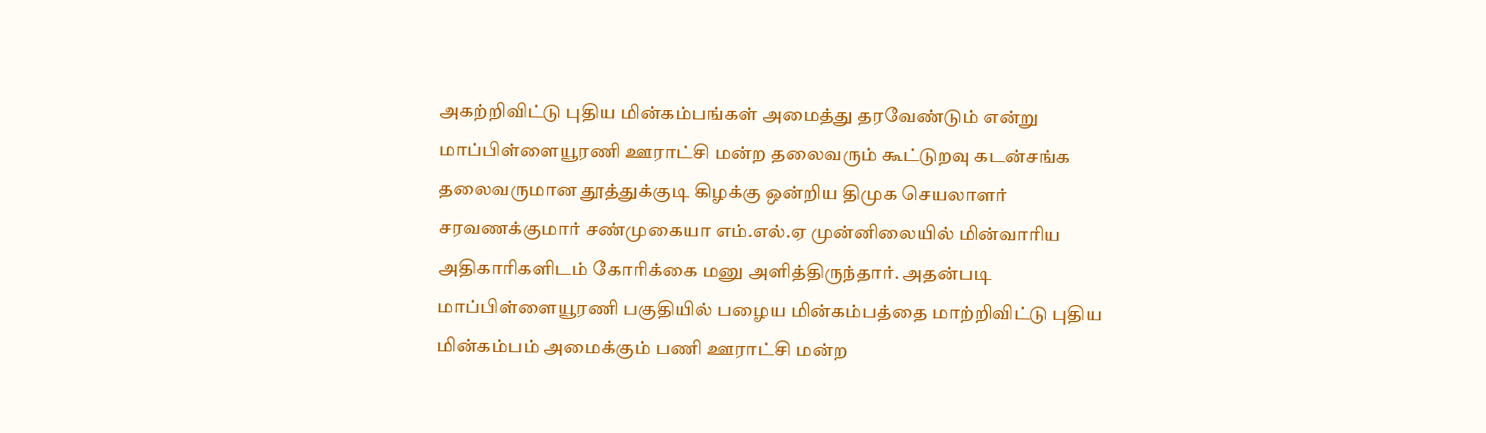அகற்றிவிட்டு புதிய மின்கம்பங்கள் அமைத்து தரவேண்டும் என்று மாப்பிள்ளையூரணி ஊராட்சி மன்ற தலைவரும் கூட்டுறவு கடன்சங்க தலைவருமான தூத்துக்குடி கிழக்கு ஒன்றிய திமுக செயலாளர் சரவணக்குமார் சண்முகையா எம்.எல்.ஏ முன்னிலையில் மின்வாரிய அதிகாரிகளிடம் கோரிக்கை மனு அளித்திருந்தார். அதன்படி மாப்பிள்ளையூரணி பகுதியில் பழைய மின்கம்பத்தை மாற்றிவிட்டு புதிய மின்கம்பம் அமைக்கும் பணி ஊராட்சி மன்ற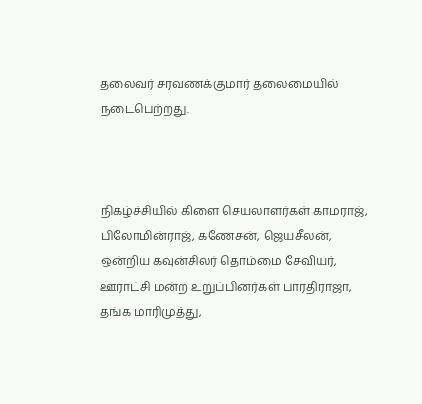தலைவர் சரவணக்குமார் தலைமையில் நடைபெற்றது.



நிகழ்ச்சியில் கிளை செயலாளர்கள் காமராஜ், பிலோமின்ராஜ், கணேசன், ஜெயசீலன், ஒன்றிய கவுன்சிலர் தொம்மை சேவியர், ஊராட்சி மன்ற உறுப்பினர்கள் பாரதிராஜா, தங்க மாரிமுத்து,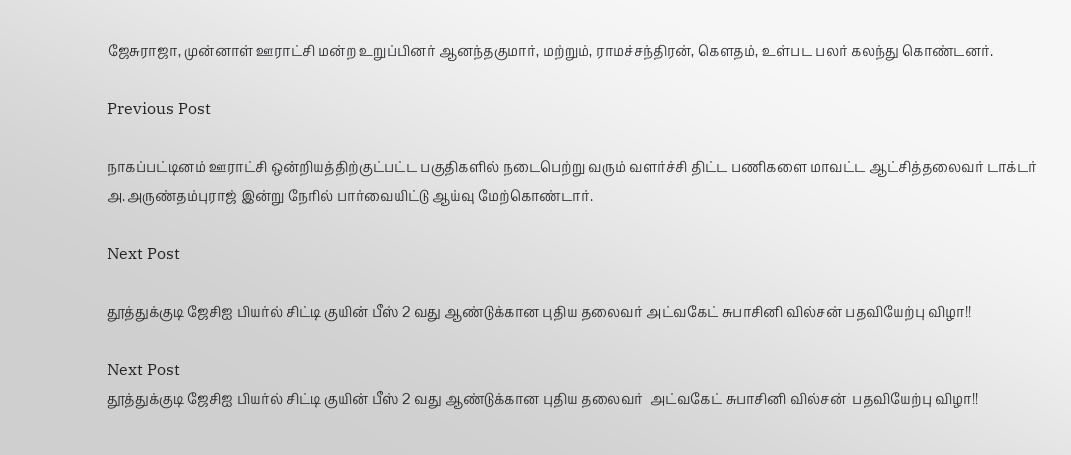ஜேசுராஜா, முன்னாள் ஊராட்சி மன்ற உறுப்பினர் ஆனந்தகுமார், மற்றும், ராமச்சந்திரன், கௌதம், உள்பட பலர் கலந்து கொண்டனர்.

Previous Post

நாகப்பட்டினம் ஊராட்சி ஒன்றியத்திற்குட்பட்ட பகுதிகளில் நடைபெற்று வரும் வளர்ச்சி திட்ட பணிகளை மாவட்ட ஆட்சித்தலைவர் டாக்டர் அ.அருண்தம்புராஜ் இன்று நேரில் பார்வையிட்டு ஆய்வு மேற்கொண்டார்.

Next Post

தூத்துக்குடி ஜேசிஐ பியர்ல் சிட்டி குயின் பீஸ் 2 வது ஆண்டுக்கான புதிய தலைவர் அட்வகேட் சுபாசினி வில்சன் பதவியேற்பு விழா!!

Next Post
தூத்துக்குடி ஜேசிஐ பியர்ல் சிட்டி குயின் பீஸ் 2 வது ஆண்டுக்கான புதிய தலைவர்  அட்வகேட் சுபாசினி வில்சன்  பதவியேற்பு விழா!!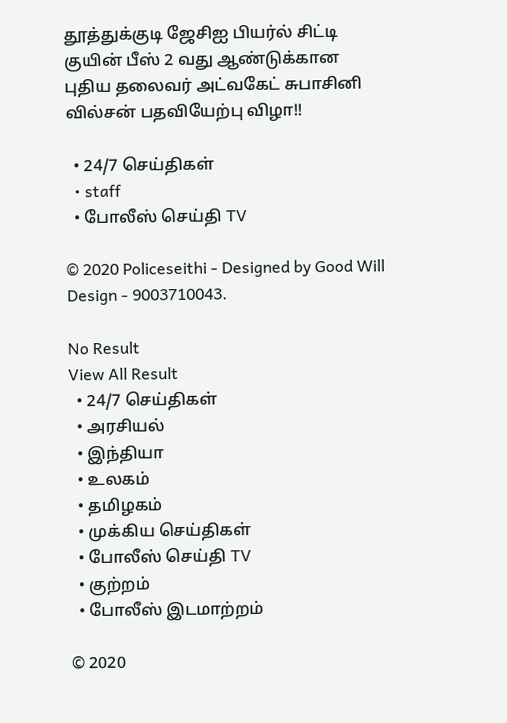தூத்துக்குடி ஜேசிஐ பியர்ல் சிட்டி குயின் பீஸ் 2 வது ஆண்டுக்கான புதிய தலைவர் அட்வகேட் சுபாசினி வில்சன் பதவியேற்பு விழா!!

  • 24/7 செய்திகள்
  • staff
  • போலீஸ் செய்தி TV

© 2020 Policeseithi - Designed by Good Will Design - 9003710043.

No Result
View All Result
  • 24/7 செய்திகள்
  • அரசியல்
  • இந்தியா
  • உலகம்
  • தமிழகம்
  • முக்கிய செய்திகள்
  • போலீஸ் செய்தி TV
  • குற்றம்
  • போலீஸ் இடமாற்றம்

© 2020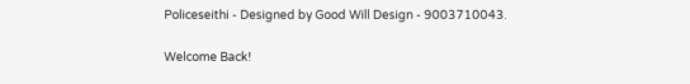Policeseithi - Designed by Good Will Design - 9003710043.

Welcome Back!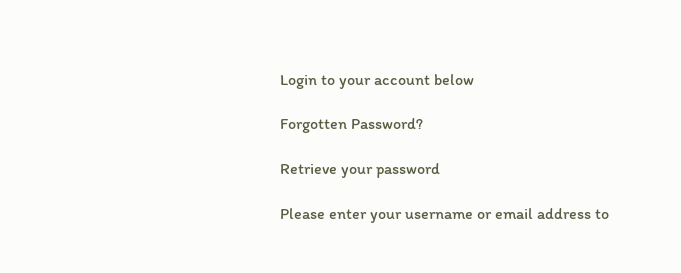Login to your account below

Forgotten Password?

Retrieve your password

Please enter your username or email address to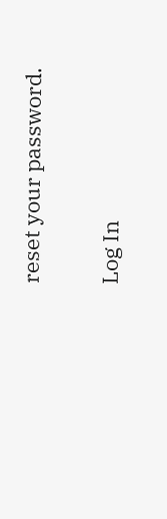reset your password.

Log In